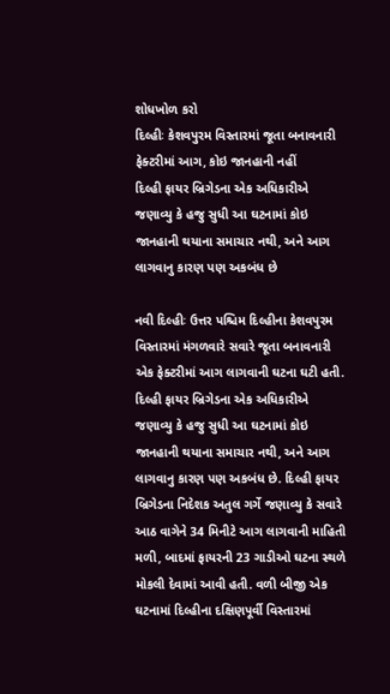શોધખોળ કરો
દિલ્હીઃ કેશવપુરમ વિસ્તારમાં જૂતા બનાવનારી ફેક્ટરીમાં આગ, કોઇ જાનહાની નહીં
દિલ્હી ફાયર બ્રિગેડના એક અધિકારીએ જણાવ્યુ કે હજુ સુધી આ ઘટનામાં કોઇ જાનહાની થયાના સમાચાર નથી, અને આગ લાગવાનુ કારણ પણ અકબંધ છે

નવી દિલ્હીઃ ઉત્તર પશ્ચિમ દિલ્હીના કેશવપુરમ વિસ્તારમાં મંગળવારે સવારે જૂતા બનાવનારી એક ફેક્ટરીમાં આગ લાગવાની ઘટના ઘટી હતી. દિલ્હી ફાયર બ્રિગેડના એક અધિકારીએ જણાવ્યુ કે હજુ સુધી આ ઘટનામાં કોઇ જાનહાની થયાના સમાચાર નથી, અને આગ લાગવાનુ કારણ પણ અકબંધ છે. દિલ્હી ફાયર બ્રિગેડના નિદેશક અતુલ ગર્ગે જણાવ્યુ કે સવારે આઠ વાગેને 34 મિનીટે આગ લાગવાની માહિતી મળી, બાદમાં ફાયરની 23 ગાડીઓ ઘટના સ્થળે મોકલી દેવામાં આવી હતી. વળી બીજી એક ઘટનામાં દિલ્હીના દક્ષિણપૂર્વી વિસ્તારમાં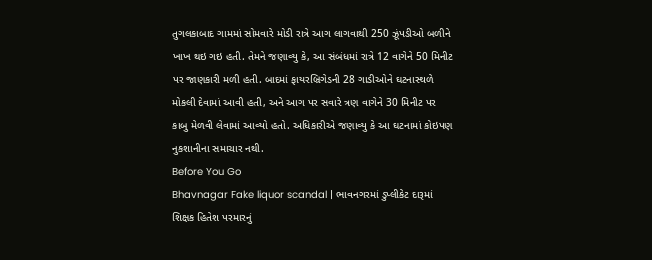તુગલકાબાદ ગામમાં સોમવારે મોડી રાત્રે આગ લાગવાથી 250 ઝૂંપડીઓ બળીને ખાખ થઇ ગઇ હતી. તેમને જણાવ્યુ કે, આ સંબંધમાં રાત્રે 12 વાગેને 50 મિનીટ પર જાણકારી મળી હતી. બાદમાં ફાયરબ્રિગેડની 28 ગાડીઓને ઘટનાસ્થળે મોકલી દેવામાં આવી હતી, અને આગ પર સવારે ત્રણ વાગેને 30 મિનીટ પર કાબુ મેળવી લેવામાં આવ્યો હતો. અધિકારીએ જણાવ્યુ કે આ ઘટનામાં કોઇપણ નુકશાનીના સમાચાર નથી.
Before You Go
Bhavnagar Fake liquor scandal | ભાવનગરમાં ડુપ્લીકેટ દારૂમાં શિક્ષક હિતેશ પરમારનું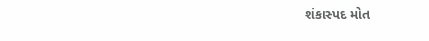શંકાસ્પદ મોત